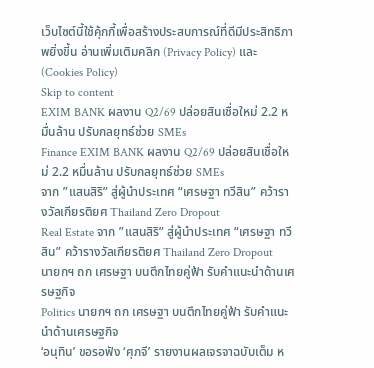เว็บไซต์นี้ใช้คุ้กกี้เพื่อสร้างประสบการณ์ที่ดีมีประสิทธิภาพยิ่งขี้น อ่านเพิ่มเติมคลิก (Privacy Policy) และ (Cookies Policy)
Skip to content
EXIM BANK ผลงาน Q2/69 ปล่อยสินเชื่อใหม่ 2.2 หมื่นล้าน ปรับกลยุทธ์ช่วย SMEs
Finance EXIM BANK ผลงาน Q2/69 ปล่อยสินเชื่อใหม่ 2.2 หมื่นล้าน ปรับกลยุทธ์ช่วย SMEs
จาก ”แสนสิริ” สู่ผู้นำประเทศ “เศรษฐา ทวีสิน” คว้ารางวัลเกียรติยศ Thailand Zero Dropout
Real Estate จาก ”แสนสิริ” สู่ผู้นำประเทศ “เศรษฐา ทวีสิน” คว้ารางวัลเกียรติยศ Thailand Zero Dropout
นายกฯ ถก เศรษฐา บนตึกไทยคู่ฟ้า รับคำแนะนำด้านเศรษฐกิจ
Politics นายกฯ ถก เศรษฐา บนตึกไทยคู่ฟ้า รับคำแนะนำด้านเศรษฐกิจ
‘อนุทิน’ ขอรอฟัง ‘ศุภจี’ รายงานผลเจรจาฉบับเต็ม ห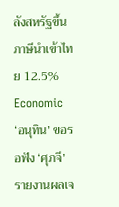ลังสหรัฐขึ้นภาษีนำเข้าไทย 12.5%
Economic ‘อนุทิน’ ขอรอฟัง ‘ศุภจี’ รายงานผลเจ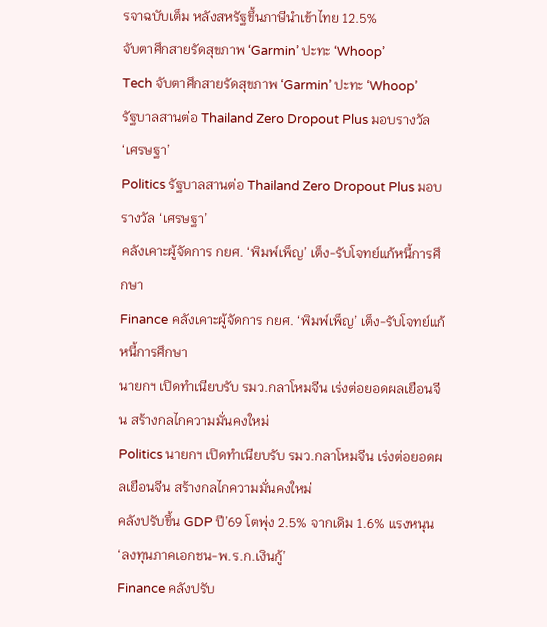รจาฉบับเต็ม หลังสหรัฐขึ้นภาษีนำเข้าไทย 12.5%
จับตาศึกสายรัดสุขภาพ ‘Garmin’ ปะทะ ‘Whoop’
Tech จับตาศึกสายรัดสุขภาพ ‘Garmin’ ปะทะ ‘Whoop’
รัฐบาลสานต่อ Thailand Zero Dropout Plus มอบรางวัล ‘เศรษฐา’
Politics รัฐบาลสานต่อ Thailand Zero Dropout Plus มอบรางวัล ‘เศรษฐา’
คลังเคาะผู้จัดการ กยศ. ‘พิมพ์เพ็ญ’ เต็ง-รับโจทย์แก้หนี้การศึกษา
Finance คลังเคาะผู้จัดการ กยศ. ‘พิมพ์เพ็ญ’ เต็ง-รับโจทย์แก้หนี้การศึกษา
นายกฯ เปิดทำเนียบรับ รมว.กลาโหมจีน เร่งต่อยอดผลเยือนจีน สร้างกลไกความมั่นคงใหม่
Politics นายกฯ เปิดทำเนียบรับ รมว.กลาโหมจีน เร่งต่อยอดผลเยือนจีน สร้างกลไกความมั่นคงใหม่
คลังปรับขึ้น GDP ปี’69 โตพุ่ง 2.5% จากเดิม 1.6% แรงหนุน ‘ลงทุนภาคเอกชน-พ.ร.ก.เงินกู้’
Finance คลังปรับ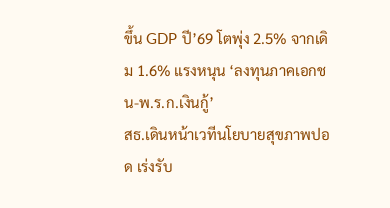ขึ้น GDP ปี’69 โตพุ่ง 2.5% จากเดิม 1.6% แรงหนุน ‘ลงทุนภาคเอกชน-พ.ร.ก.เงินกู้’
สธ.เดินหน้าเวทีนโยบายสุขภาพปอด เร่งรับ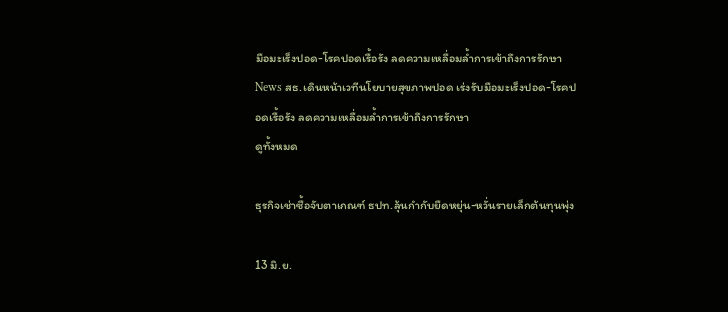มือมะเร็งปอด-โรคปอดเรื้อรัง ลดความเหลื่อมล้ำการเข้าถึงการรักษา
News สธ.เดินหน้าเวทีนโยบายสุขภาพปอด เร่งรับมือมะเร็งปอด-โรคปอดเรื้อรัง ลดความเหลื่อมล้ำการเข้าถึงการรักษา
ดูทั้งหมด

ธุรกิจเช่าซื้อจับตาเกณฑ์ ธปท.ลุ้นกำกับยืดหยุ่น-หวั่นรายเล็กต้นทุนพุ่ง

13 มิ.ย.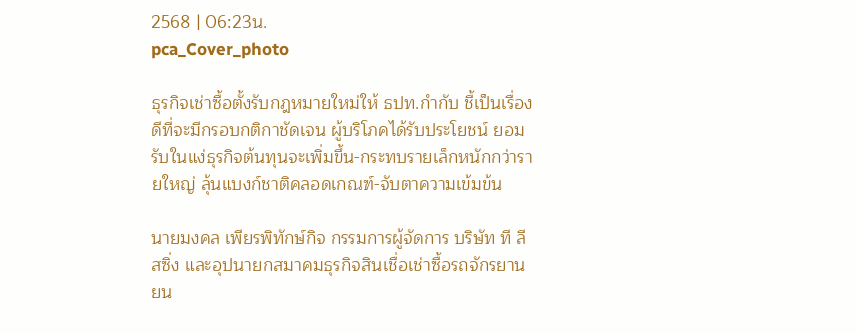2568 | 06:23น.
pca_Cover_photo

ธุรกิจเช่าซื้อตั้งรับกฎหมายใหม่ให้ ธปท.กำกับ ชี้เป็นเรื่องดีที่จะมีกรอบกติกาชัดเจน ผู้บริโภคได้รับประโยชน์ ยอมรับในแง่ธุรกิจต้นทุนจะเพิ่มขึ้น-กระทบรายเล็กหนักกว่ารายใหญ่ ลุ้นแบงก์ชาติคลอดเกณฑ์-จับตาความเข้มข้น

นายมงคล เพียรพิทักษ์กิจ กรรมการผู้จัดการ บริษัท ที ลีสซิ่ง และอุปนายกสมาคมธุรกิจสินเชื่อเช่าซื้อรถจักรยานยน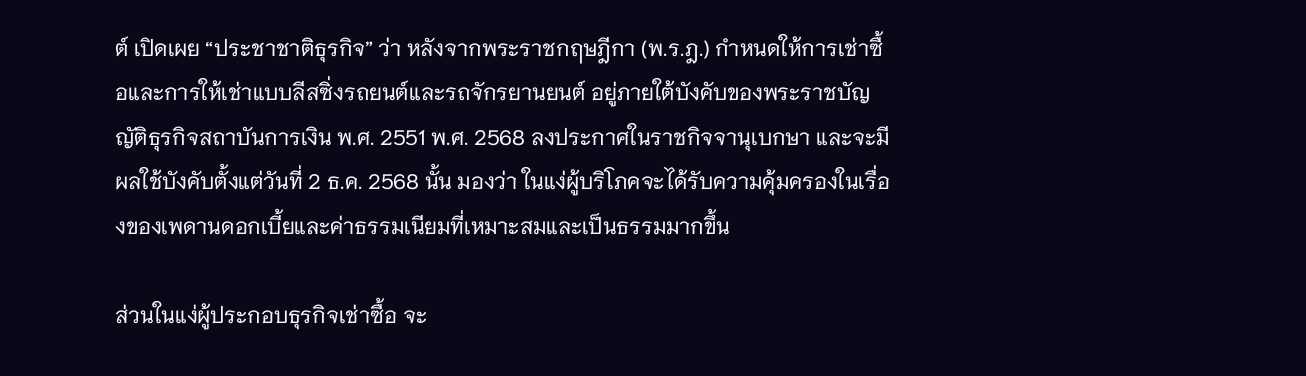ต์ เปิดเผย “ประชาชาติธุรกิจ” ว่า หลังจากพระราชกฤษฎีกา (พ.ร.ฎ.) กำหนดให้การเช่าซื้อและการให้เช่าแบบลีสซิ่งรถยนต์และรถจักรยานยนต์ อยู่ภายใต้บังคับของพระราชบัญญัติธุรกิจสถาบันการเงิน พ.ศ. 2551 พ.ศ. 2568 ลงประกาศในราชกิจจานุเบกษา และจะมีผลใช้บังคับตั้งแต่วันที่ 2 ธ.ค. 2568 นั้น มองว่า ในแง่ผู้บริโภคจะได้รับความคุ้มครองในเรื่องของเพดานดอกเบี้ยและค่าธรรมเนียมที่เหมาะสมและเป็นธรรมมากขึ้น

ส่วนในแง่ผู้ประกอบธุรกิจเช่าซื้อ จะ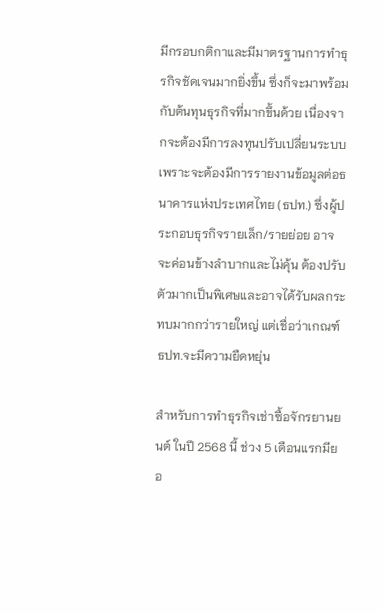มีกรอบกติกาและมีมาตรฐานการทำธุรกิจชัดเจนมากยิ่งขึ้น ซึ่งก็จะมาพร้อมกับต้นทุนธุรกิจที่มากขึ้นด้วย เนื่องจากจะต้องมีการลงทุนปรับเปลี่ยนระบบ เพราะจะต้องมีการรายงานข้อมูลต่อธนาคารแห่งประเทศไทย (ธปท.) ซึ่งผู้ประกอบธุรกิจรายเล็ก/รายย่อย อาจจะค่อนข้างลำบากและไม่คุ้น ต้องปรับตัวมากเป็นพิเศษและอาจได้รับผลกระทบมากกว่ารายใหญ่ แต่เชื่อว่าเกณฑ์ ธปท.จะมีความยืดหยุ่น

สำหรับการทำธุรกิจเช่าซื้อจักรยานยนต์ ในปี 2568 นี้ ช่วง 5 เดือนแรกมียอ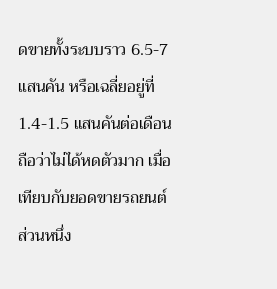ดขายทั้งระบบราว 6.5-7 แสนคัน หรือเฉลี่ยอยู่ที่ 1.4-1.5 แสนคันต่อเดือน ถือว่าไม่ได้หดตัวมาก เมื่อเทียบกับยอดขายรถยนต์ ส่วนหนึ่ง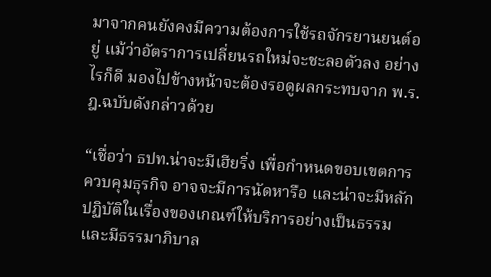มาจากคนยังคงมีความต้องการใช้รถจักรยานยนต์อยู่ แม้ว่าอัตราการเปลี่ยนรถใหม่จะชะลอตัวลง อย่างไรก็ดี มองไปข้างหน้าจะต้องรอดูผลกระทบจาก พ.ร.ฎ.ฉบับดังกล่าวด้วย

“เชื่อว่า ธปท.น่าจะมีเฮียริ่ง เพื่อกำหนดขอบเขตการควบคุมธุรกิจ อาจจะมีการนัดหารือ และน่าจะมีหลักปฏิบัติในเรื่องของเกณฑ์ให้บริการอย่างเป็นธรรมและมีธรรมาภิบาล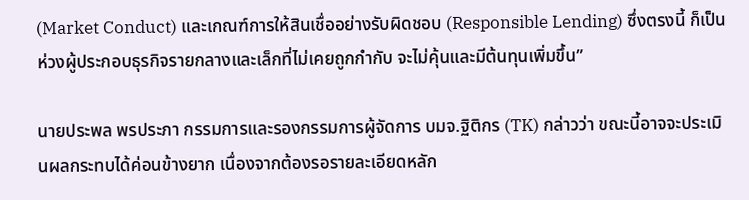(Market Conduct) และเกณฑ์การให้สินเชื่ออย่างรับผิดชอบ (Responsible Lending) ซึ่งตรงนี้ ก็เป็นห่วงผู้ประกอบธุรกิจรายกลางและเล็กที่ไม่เคยถูกกำกับ จะไม่คุ้นและมีต้นทุนเพิ่มขึ้น”

นายประพล พรประภา กรรมการและรองกรรมการผู้จัดการ บมจ.ฐิติกร (TK) กล่าวว่า ขณะนี้อาจจะประเมินผลกระทบได้ค่อนข้างยาก เนื่องจากต้องรอรายละเอียดหลัก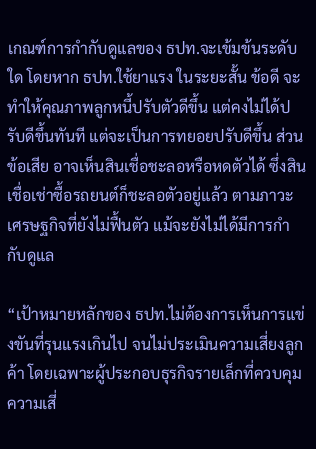เกณฑ์การกำกับดูแลของ ธปท.จะเข้มข้นระดับใด โดยหาก ธปท.ใช้ยาแรง ในระยะสั้น ข้อดี จะทำให้คุณภาพลูกหนี้ปรับตัวดีขึ้น แต่คงไม่ได้ปรับดีขึ้นทันที แต่จะเป็นการทยอยปรับดีขึ้น ส่วนข้อเสีย อาจเห็นสินเชื่อชะลอหรือหดตัวได้ ซึ่งสินเชื่อเช่าซื้อรถยนต์ก็ชะลอตัวอยู่แล้ว ตามภาวะเศรษฐกิจที่ยังไม่ฟื้นตัว แม้จะยังไม่ได้มีการกำกับดูแล

“เป้าหมายหลักของ ธปท.ไม่ต้องการเห็นการแข่งขันที่รุนแรงเกินไป จนไม่ประเมินความเสี่ยงลูกค้า โดยเฉพาะผู้ประกอบธุรกิจรายเล็กที่ควบคุมความเสี่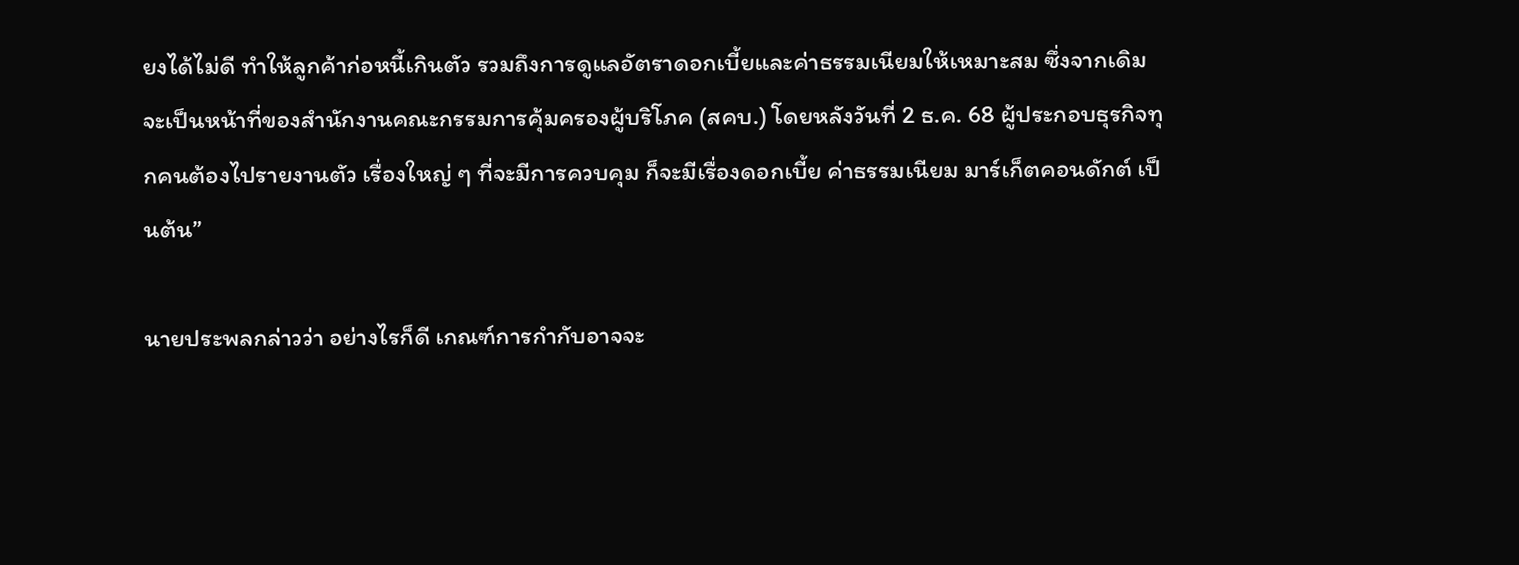ยงได้ไม่ดี ทำให้ลูกค้าก่อหนี้เกินตัว รวมถึงการดูแลอัตราดอกเบี้ยและค่าธรรมเนียมให้เหมาะสม ซึ่งจากเดิมจะเป็นหน้าที่ของสำนักงานคณะกรรมการคุ้มครองผู้บริโภค (สคบ.) โดยหลังวันที่ 2 ธ.ค. 68 ผู้ประกอบธุรกิจทุกคนต้องไปรายงานตัว เรื่องใหญ่ ๆ ที่จะมีการควบคุม ก็จะมีเรื่องดอกเบี้ย ค่าธรรมเนียม มาร์เก็ตคอนดักต์ เป็นต้น”

นายประพลกล่าวว่า อย่างไรก็ดี เกณฑ์การกำกับอาจจะ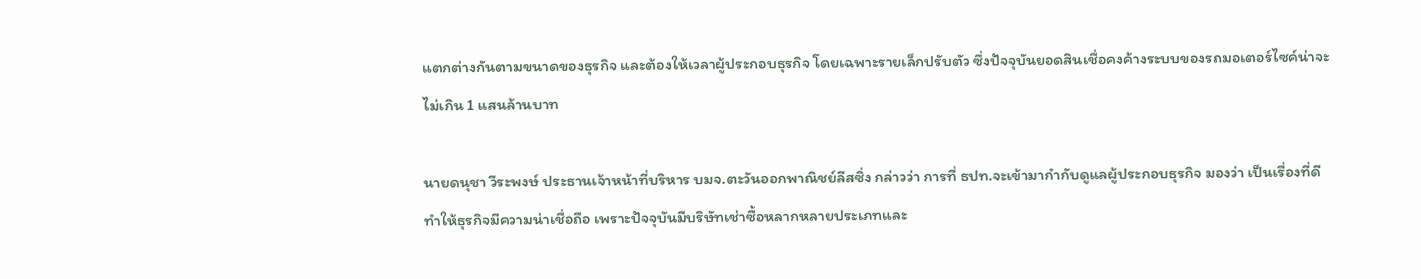แตกต่างกันตามขนาดของธุรกิจ และต้องให้เวลาผู้ประกอบธุรกิจ โดยเฉพาะรายเล็กปรับตัว ซึ่งปัจจุบันยอดสินเชื่อคงค้างระบบของรถมอเตอร์ไซค์น่าจะไม่เกิน 1 แสนล้านบาท

นายดนุชา วีระพงษ์ ประธานเจ้าหน้าที่บริหาร บมจ.ตะวันออกพาณิชย์ลีสซิ่ง กล่าวว่า การที่ ธปท.จะเข้ามากำกับดูแลผู้ประกอบธุรกิจ มองว่า เป็นเรื่องที่ดี ทำให้ธุรกิจมีความน่าเชื่อถือ เพราะปัจจุบันมีบริษัทเช่าซื้อหลากหลายประเภทและ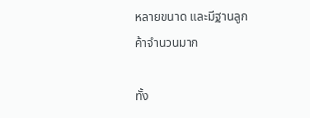หลายขนาด และมีฐานลูกค้าจำนวนมาก

ทั้ง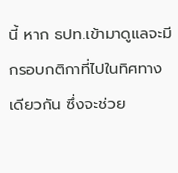นี้ หาก ธปท.เข้ามาดูแลจะมีกรอบกติกาที่ไปในทิศทางเดียวกัน ซึ่งจะช่วย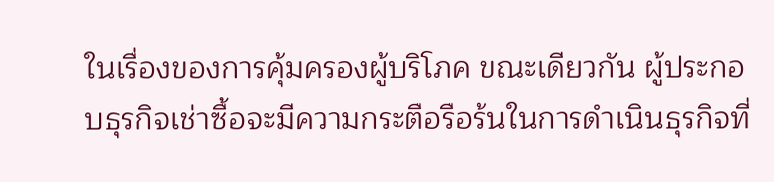ในเรื่องของการคุ้มครองผู้บริโภค ขณะเดียวกัน ผู้ประกอบธุรกิจเช่าซื้อจะมีความกระตือรือร้นในการดำเนินธุรกิจที่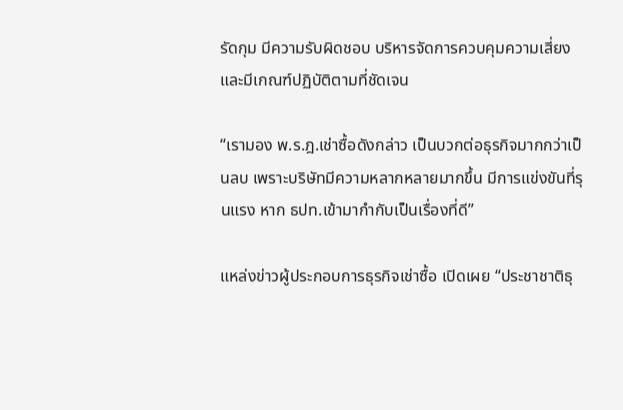รัดกุม มีความรับผิดชอบ บริหารจัดการควบคุมความเสี่ยง และมีเกณฑ์ปฏิบัติตามที่ชัดเจน

“เรามอง พ.ร.ฎ.เช่าซื้อดังกล่าว เป็นบวกต่อธุรกิจมากกว่าเป็นลบ เพราะบริษัทมีความหลากหลายมากขึ้น มีการแข่งขันที่รุนแรง หาก ธปท.เข้ามากำกับเป็นเรื่องที่ดี”

แหล่งข่าวผู้ประกอบการธุรกิจเช่าซื้อ เปิดเผย “ประชาชาติธุ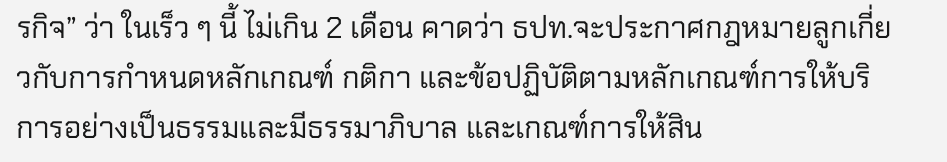รกิจ” ว่า ในเร็ว ๆ นี้ ไม่เกิน 2 เดือน คาดว่า ธปท.จะประกาศกฎหมายลูกเกี่ยวกับการกำหนดหลักเกณฑ์ กติกา และข้อปฏิบัติตามหลักเกณฑ์การให้บริการอย่างเป็นธรรมและมีธรรมาภิบาล และเกณฑ์การให้สิน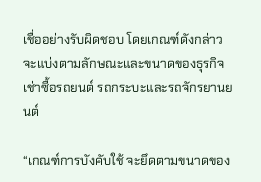เชื่ออย่างรับผิดชอบ โดยเกณฑ์ดังกล่าวจะแบ่งตามลักษณะและขนาดของธุรกิจเช่าซื้อรถยนต์ รถกระบะและรถจักรยานยนต์

“เกณฑ์การบังคับใช้ จะยึดตามขนาดของ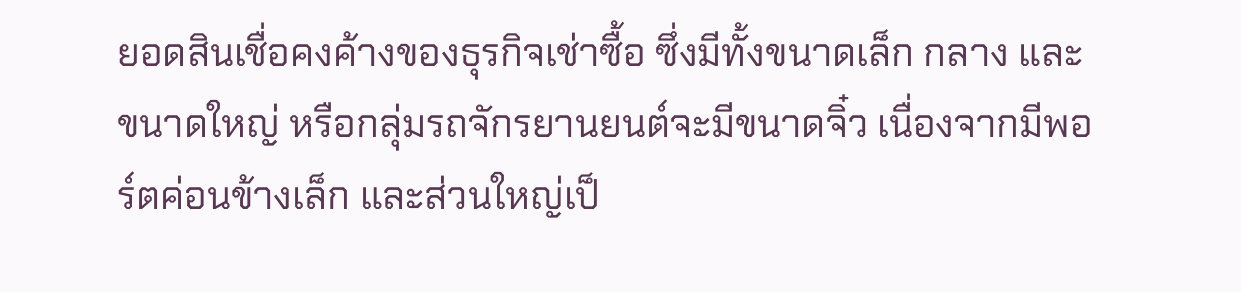ยอดสินเชื่อคงค้างของธุรกิจเช่าซื้อ ซึ่งมีทั้งขนาดเล็ก กลาง และขนาดใหญ่ หรือกลุ่มรถจักรยานยนต์จะมีขนาดจิ๋ว เนื่องจากมีพอร์ตค่อนข้างเล็ก และส่วนใหญ่เป็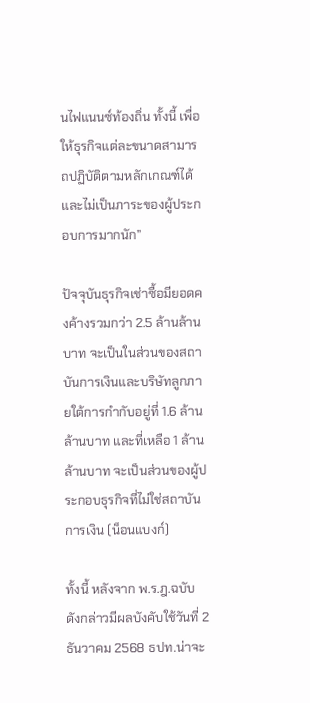นไฟแนนซ์ท้องถิ่น ทั้งนี้ เพื่อให้ธุรกิจแต่ละขนาดสามารถปฏิบัติตามหลักเกณฑ์ได้ และไม่เป็นภาระของผู้ประกอบการมากนัก”

ปัจจุบันธุรกิจเช่าซื้อมียอดคงค้างรวมกว่า 2.5 ล้านล้านบาท จะเป็นในส่วนของสถาบันการเงินและบริษัทลูกภายใต้การกำกับอยู่ที่ 1.6 ล้านล้านบาท และที่เหลือ 1 ล้านล้านบาท จะเป็นส่วนของผู้ประกอบธุรกิจที่ไม่ใช่สถาบันการเงิน (น็อนแบงก์)

ทั้งนี้ หลังจาก พ.ร.ฎ.ฉบับดังกล่าวมีผลบังคับใช้วันที่ 2 ธันวาคม 2568 ธปท.น่าจะ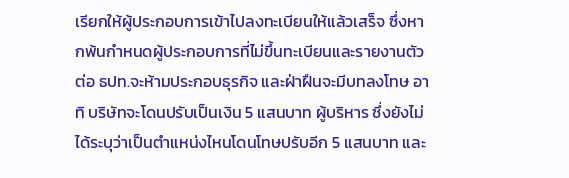เรียกให้ผู้ประกอบการเข้าไปลงทะเบียนให้แล้วเสร็จ ซึ่งหากพ้นกำหนดผู้ประกอบการที่ไม่ขึ้นทะเบียนและรายงานตัวต่อ ธปท.จะห้ามประกอบธุรกิจ และฝ่าฝืนจะมีบทลงโทษ อาทิ บริษัทจะโดนปรับเป็นเงิน 5 แสนบาท ผู้บริหาร ซึ่งยังไม่ได้ระบุว่าเป็นตำแหน่งไหนโดนโทษปรับอีก 5 แสนบาท และ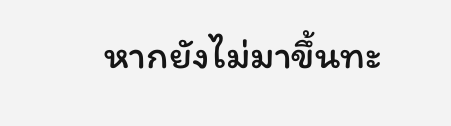หากยังไม่มาขึ้นทะ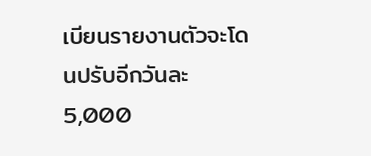เบียนรายงานตัวจะโดนปรับอีกวันละ 5,000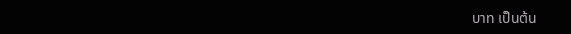บาท เป็นต้น